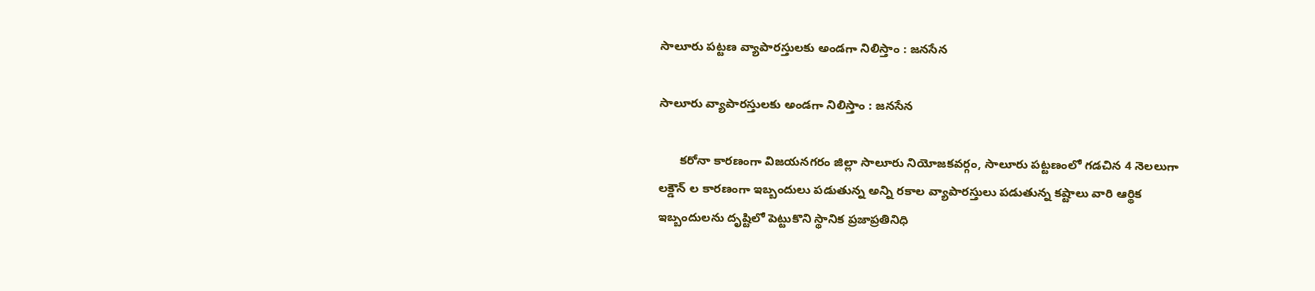సాలూరు పట్టణ వ్యాపారస్తులకు అండగా నిలిస్తాం : జనసేన

సాలూరు వ్యాపారస్తులకు అండగా నిలిస్తాం : జనసేన

      కరోనా కారణంగా విజయనగరం జిల్లా సాలూరు నియోజకవర్గం, సాలూరు పట్టణంలో గడచిన 4 నెలలుగా లక్డౌన్ ల కారణంగా ఇబ్బందులు పడుతున్న అన్ని రకాల వ్యాపారస్తులు పడుతున్న కష్టాలు వారి ఆర్థిక ఇబ్బందులను దృష్టిలో పెట్టుకొని స్థానిక ప్రజాప్రతినిధి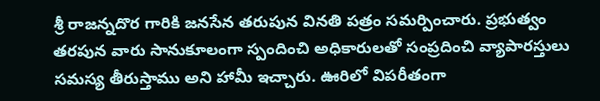శ్రీ రాజన్నదొర గారికి జనసేన తరుపున వినతి పత్రం సమర్పించారు. ప్రభుత్వం తరపున వారు సానుకూలంగా స్పందించి అధికారులతో సంప్రదించి వ్యాపారస్తులు సమస్య తీరుస్తాము అని హామీ ఇచ్చారు. ఊరిలో విపరీతంగా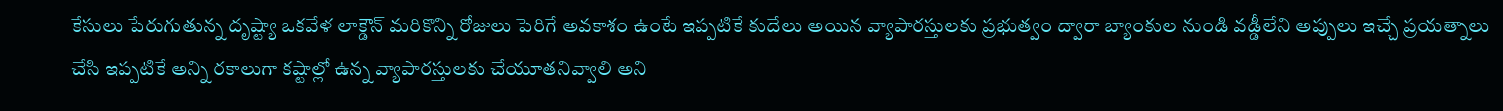కేసులు పేరుగుతున్న దృష్ట్యా ఒకవేళ లాక్డౌన్ మరికొన్ని రోజులు పెరిగే అవకాశం ఉంటే ఇప్పటికే కుదేలు అయిన వ్యాపారస్తులకు ప్రభుత్వం ద్వారా బ్యాంకుల నుండి వడ్డీలేని అప్పులు ఇచ్చే ప్రయత్నాలు చేసి ఇప్పటికే అన్ని రకాలుగా కష్టాల్లో ఉన్న వ్యాపారస్తులకు చేయూతనివ్వాలి అని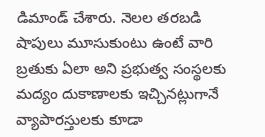డిమాండ్ చేశారు. నెలల తరబడి షాపులు మూసుకుంటు ఉంటే వారి బ్రతుకు ఏలా అని ప్రభుత్వ సంస్థలకు మద్యం దుకాణాలకు ఇచ్చినట్లుగానే వ్యాపారస్తులకు కూడా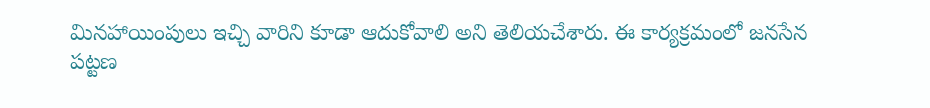మినహాయింపులు ఇచ్చి వారిని కూడా ఆదుకోవాలి అని తెలియచేశారు. ఈ కార్యక్రమంలో జనసేన పట్టణ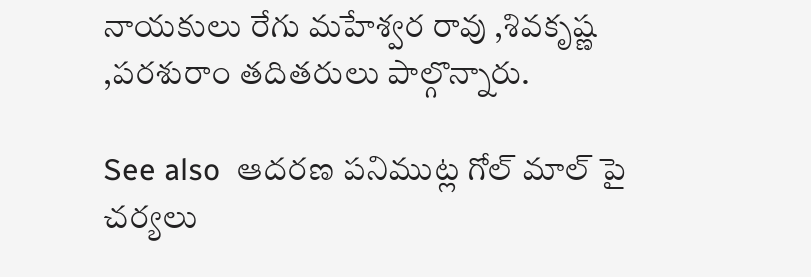నాయకులు రేగు మహేశ్వర రావు ,శివకృష్ణ ,పరశురాం తదితరులు పాల్గొన్నారు.

See also  ఆదరణ పనిముట్ల గోల్ మాల్ పై చర్యలు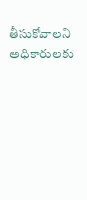తీసుకోవాలని అధికారులకు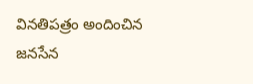వినతిపత్రం అందించిన జనసేన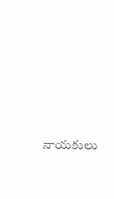నాయకులు